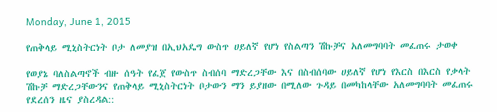Monday, June 1, 2015

የጠቅላይ ሚኒስትርነት ቦታ ለመያዝ በኢህአዴግ ውስጥ ሀይለኛ የሆነ የስልጣን ሽኩቻና አለመግባባት መፈጠሩ ታወቀ

የወያኔ ባለስልጣኖች ብዙ ሰዓት የፈጀ የውስጥ ስብሰባ ማድረጋቸው እና በስብሰባው ሀይለኛ የሆነ የእርስ በእርስ የቃላት ሽኩቻ ማድረጋቸውንና የጠቅላይ ሚኒስትርነት ቦታውን ማን ይያዘው በሚለው ጉዳይ በመካከላቸው አለመግባባት መፈጠሩ የደረሰን ዜና ያስረዳል::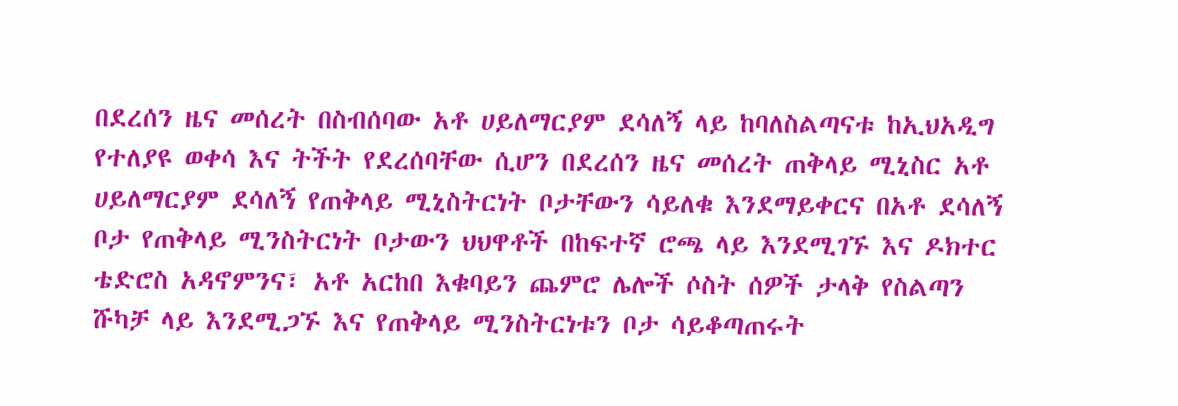በደረሰን ዜና መሰረት በስብሰባው አቶ ሀይለማርያም ደሳለኝ ላይ ከባለስልጣናቱ ከኢህአዲግ የተለያዩ ወቀሳ እና ትችት የደረሰባቸው ሲሆን በደረሰን ዜና መሰረት ጠቅላይ ሚኒስር አቶ ሀይለማርያም ደሳለኝ የጠቅላይ ሚኒስትርነት ቦታቸውን ሳይለቁ እንደማይቀርና በአቶ ደሳለኝ ቦታ የጠቅላይ ሚንስትርነት ቦታውን ህህዋቶች በከፍተኛ ሮጫ ላይ እንደሚገኙ እና ዶክተር ቴድሮስ አዳኖምንና፣ አቶ አርከበ እቁባይን ጨምሮ ሌሎች ሶስት ሰዎች ታላቅ የስልጣን ሹካቻ ላይ እንደሚጋኙ እና የጠቅላይ ሚንስትርነቱን ቦታ ሳይቆጣጠሩት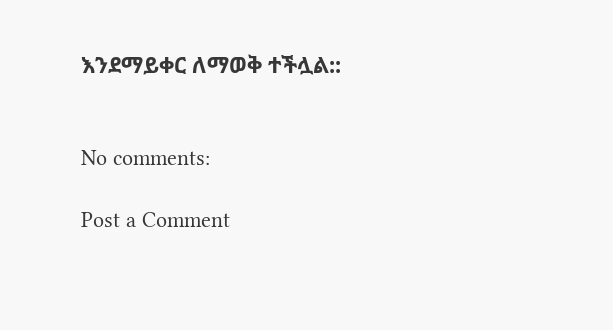እንደማይቀር ለማወቅ ተችሏል::


No comments:

Post a Comment